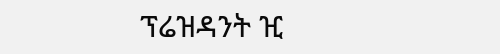ፕሬዝዳንት ዢ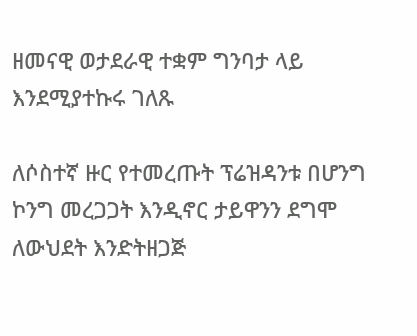ዘመናዊ ወታደራዊ ተቋም ግንባታ ላይ እንደሚያተኩሩ ገለጹ

ለሶስተኛ ዙር የተመረጡት ፕሬዝዳንቱ በሆንግ ኮንግ መረጋጋት እንዲኖር ታይዋንን ደግሞ ለውህደት እንድትዘጋጅ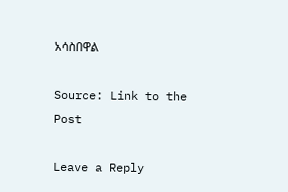አሳስበዋል

Source: Link to the Post

Leave a Reply